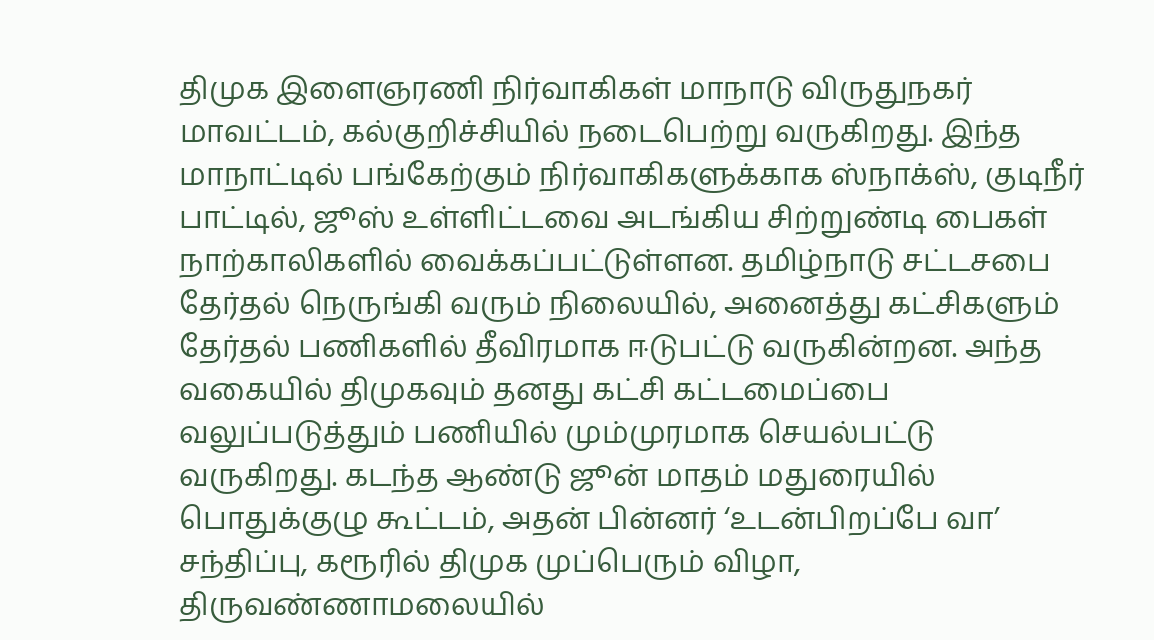திமுக இளைஞரணி நிர்வாகிகள் மாநாடு விருதுநகர் மாவட்டம், கல்குறிச்சியில் நடைபெற்று வருகிறது. இந்த மாநாட்டில் பங்கேற்கும் நிர்வாகிகளுக்காக ஸ்நாக்ஸ், குடிநீர் பாட்டில், ஜூஸ் உள்ளிட்டவை அடங்கிய சிற்றுண்டி பைகள் நாற்காலிகளில் வைக்கப்பட்டுள்ளன. தமிழ்நாடு சட்டசபை தேர்தல் நெருங்கி வரும் நிலையில், அனைத்து கட்சிகளும் தேர்தல் பணிகளில் தீவிரமாக ஈடுபட்டு வருகின்றன. அந்த வகையில் திமுகவும் தனது கட்சி கட்டமைப்பை வலுப்படுத்தும் பணியில் மும்முரமாக செயல்பட்டு வருகிறது. கடந்த ஆண்டு ஜூன் மாதம் மதுரையில் பொதுக்குழு கூட்டம், அதன் பின்னர் ‘உடன்பிறப்பே வா’ சந்திப்பு, கரூரில் திமுக முப்பெரும் விழா, திருவண்ணாமலையில்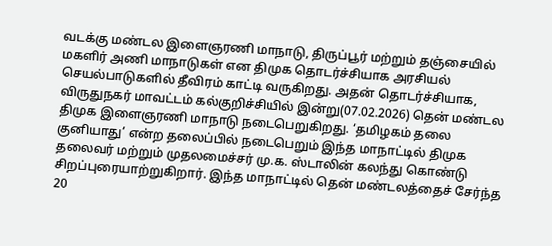வடக்கு மண்டல இளைஞரணி மாநாடு, திருப்பூர் மற்றும் தஞ்சையில் மகளிர் அணி மாநாடுகள் என திமுக தொடர்ச்சியாக அரசியல் செயல்பாடுகளில் தீவிரம் காட்டி வருகிறது. அதன் தொடர்ச்சியாக, விருதுநகர் மாவட்டம் கல்குறிச்சியில் இன்று(07.02.2026) தென் மண்டல திமுக இளைஞரணி மாநாடு நடைபெறுகிறது. ‘தமிழகம் தலை குனியாது’ என்ற தலைப்பில் நடைபெறும் இந்த மாநாட்டில் திமுக தலைவர் மற்றும் முதலமைச்சர் மு.க. ஸ்டாலின் கலந்து கொண்டு சிறப்புரையாற்றுகிறார். இந்த மாநாட்டில் தென் மண்டலத்தைச் சேர்ந்த 20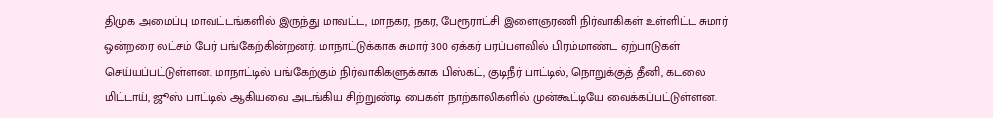திமுக அமைப்பு மாவட்டங்களில் இருந்து மாவட்ட, மாநகர, நகர, பேரூராட்சி இளைஞரணி நிர்வாகிகள் உள்ளிட்ட சுமார் ஒன்றரை லட்சம் பேர் பங்கேற்கின்றனர். மாநாட்டுக்காக சுமார் 300 ஏக்கர் பரப்பளவில் பிரம்மாண்ட ஏற்பாடுகள் செய்யப்பட்டுள்ளன. மாநாட்டில் பங்கேற்கும் நிர்வாகிகளுக்காக பிஸ்கட், குடிநீர் பாட்டில், நொறுக்குத் தீனி, கடலை மிட்டாய், ஜூஸ் பாட்டில் ஆகியவை அடங்கிய சிற்றுண்டி பைகள் நாற்காலிகளில் முன்கூட்டியே வைக்கப்பட்டுள்ளன.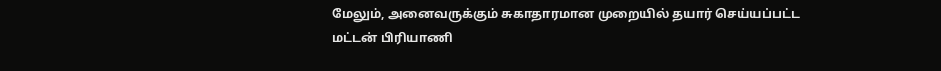மேலும், அனைவருக்கும் சுகாதாரமான முறையில் தயார் செய்யப்பட்ட மட்டன் பிரியாணி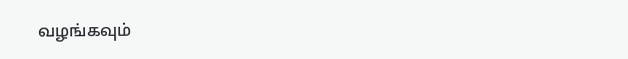வழங்கவும்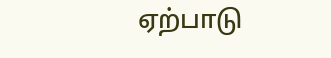ஏற்பாடு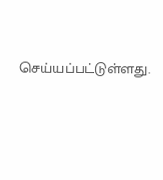செய்யப்பட்டுள்ளது.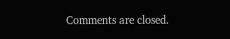Comments are closed.